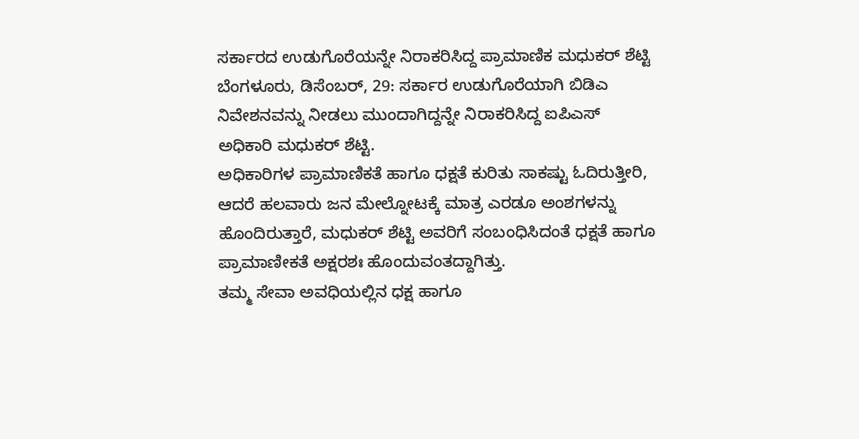ಸರ್ಕಾರದ ಉಡುಗೊರೆಯನ್ನೇ ನಿರಾಕರಿಸಿದ್ದ ಪ್ರಾಮಾಣಿಕ ಮಧುಕರ್ ಶೆಟ್ಟಿ
ಬೆಂಗಳೂರು, ಡಿಸೆಂಬರ್, 29: ಸರ್ಕಾರ ಉಡುಗೊರೆಯಾಗಿ ಬಿಡಿಎ ನಿವೇಶನವನ್ನು ನೀಡಲು ಮುಂದಾಗಿದ್ದನ್ನೇ ನಿರಾಕರಿಸಿದ್ದ ಐಪಿಎಸ್ ಅಧಿಕಾರಿ ಮಧುಕರ್ ಶೆಟ್ಟಿ.
ಅಧಿಕಾರಿಗಳ ಪ್ರಾಮಾಣಿಕತೆ ಹಾಗೂ ಧಕ್ಷತೆ ಕುರಿತು ಸಾಕಷ್ಟು ಓದಿರುತ್ತೀರಿ, ಆದರೆ ಹಲವಾರು ಜನ ಮೇಲ್ನೋಟಕ್ಕೆ ಮಾತ್ರ ಎರಡೂ ಅಂಶಗಳನ್ನು ಹೊಂದಿರುತ್ತಾರೆ, ಮಧುಕರ್ ಶೆಟ್ಟಿ ಅವರಿಗೆ ಸಂಬಂಧಿಸಿದಂತೆ ಧಕ್ಷತೆ ಹಾಗೂ ಪ್ರಾಮಾಣೀಕತೆ ಅಕ್ಷರಶಃ ಹೊಂದುವಂತದ್ದಾಗಿತ್ತು.
ತಮ್ಮ ಸೇವಾ ಅವಧಿಯಲ್ಲಿನ ಧಕ್ಷ ಹಾಗೂ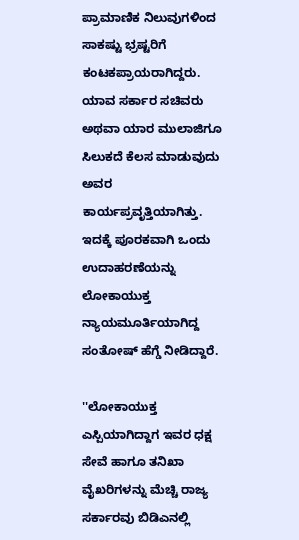ಪ್ರಾಮಾಣಿಕ ನಿಲುವುಗಳಿಂದ ಸಾಕಷ್ಟು ಭ್ರಷ್ಟರಿಗೆ ಕಂಟಕಪ್ರಾಯರಾಗಿದ್ದರು. ಯಾವ ಸರ್ಕಾರ ಸಚಿವರು ಅಥವಾ ಯಾರ ಮುಲಾಜಿಗೂ ಸಿಲುಕದೆ ಕೆಲಸ ಮಾಡುವುದು ಅವರ ಕಾರ್ಯಪ್ರವೃತ್ತಿಯಾಗಿತ್ತು. ಇದಕ್ಕೆ ಪೂರಕವಾಗಿ ಒಂದು ಉದಾಹರಣೆಯನ್ನು ಲೋಕಾಯುಕ್ತ ನ್ಯಾಯಮೂರ್ತಿಯಾಗಿದ್ದ ಸಂತೋಷ್ ಹೆಗ್ಡೆ ನೀಡಿದ್ದಾರೆ.

''ಲೋಕಾಯುಕ್ತ ಎಸ್ಪಿಯಾಗಿದ್ದಾಗ ಇವರ ಧಕ್ಷ ಸೇವೆ ಹಾಗೂ ತನಿಖಾ ವೈಖರಿಗಳನ್ನು ಮೆಚ್ಚಿ ರಾಜ್ಯ ಸರ್ಕಾರವು ಬಿಡಿಎನಲ್ಲಿ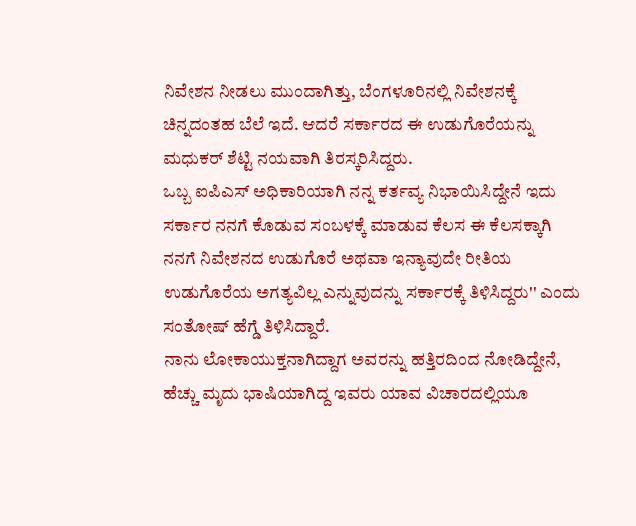ನಿವೇಶನ ನೀಡಲು ಮುಂದಾಗಿತ್ತು, ಬೆಂಗಳೂರಿನಲ್ಲಿ ನಿವೇಶನಕ್ಕೆ ಚಿನ್ನದಂತಹ ಬೆಲೆ ಇದೆ. ಆದರೆ ಸರ್ಕಾರದ ಈ ಉಡುಗೊರೆಯನ್ನು ಮಧುಕರ್ ಶೆಟ್ಟಿ ನಯವಾಗಿ ತಿರಸ್ಕರಿಸಿದ್ದರು.
ಒಬ್ಬ ಐಪಿಎಸ್ ಅಧಿಕಾರಿಯಾಗಿ ನನ್ನ ಕರ್ತವ್ಯ ನಿಭಾಯಿಸಿದ್ದೇನೆ ಇದು ಸರ್ಕಾರ ನನಗೆ ಕೊಡುವ ಸಂಬಳಕ್ಕೆ ಮಾಡುವ ಕೆಲಸ ಈ ಕೆಲಸಕ್ಕಾಗಿ ನನಗೆ ನಿವೇಶನದ ಉಡುಗೊರೆ ಅಥವಾ ಇನ್ಯಾವುದೇ ರೀತಿಯ ಉಡುಗೊರೆಯ ಅಗತ್ಯವಿಲ್ಲ ಎನ್ನುವುದನ್ನು ಸರ್ಕಾರಕ್ಕೆ ತಿಳಿಸಿದ್ದರು'' ಎಂದು ಸಂತೋಷ್ ಹೆಗ್ಡೆ ತಿಳಿಸಿದ್ದಾರೆ.
ನಾನು ಲೋಕಾಯುಕ್ತನಾಗಿದ್ದಾಗ ಅವರನ್ನು ಹತ್ತಿರದಿಂದ ನೋಡಿದ್ದೇನೆ, ಹೆಚ್ಚು ಮೃದು ಭಾಷಿಯಾಗಿದ್ದ ಇವರು ಯಾವ ವಿಚಾರದಲ್ಲಿಯೂ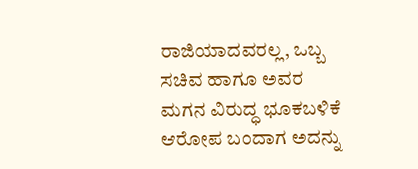ರಾಜಿಯಾದವರಲ್ಲ, ಒಬ್ಬ ಸಚಿವ ಹಾಗೂ ಅವರ ಮಗನ ವಿರುದ್ಧ ಭೂಕಬಳಿಕೆ ಆರೋಪ ಬಂದಾಗ ಅದನ್ನು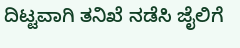ದಿಟ್ಟವಾಗಿ ತನಿಖೆ ನಡೆಸಿ ಜೈಲಿಗೆ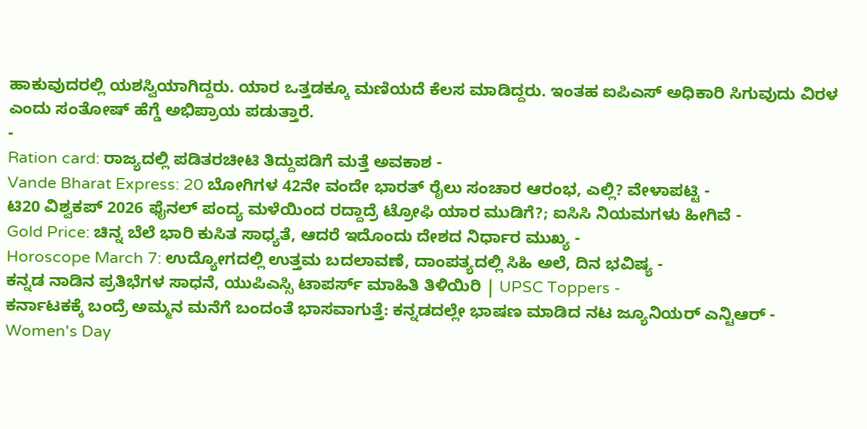ಹಾಕುವುದರಲ್ಲಿ ಯಶಸ್ವಿಯಾಗಿದ್ದರು. ಯಾರ ಒತ್ತಡಕ್ಕೂ ಮಣಿಯದೆ ಕೆಲಸ ಮಾಡಿದ್ದರು. ಇಂತಹ ಐಪಿಎಸ್ ಅಧಿಕಾರಿ ಸಿಗುವುದು ವಿರಳ ಎಂದು ಸಂತೋಷ್ ಹೆಗ್ಡೆ ಅಭಿಪ್ರಾಯ ಪಡುತ್ತಾರೆ.
-
Ration card: ರಾಜ್ಯದಲ್ಲಿ ಪಡಿತರಚೀಟಿ ತಿದ್ದುಪಡಿಗೆ ಮತ್ತೆ ಅವಕಾಶ -
Vande Bharat Express: 20 ಬೋಗಿಗಳ 42ನೇ ವಂದೇ ಭಾರತ್ ರೈಲು ಸಂಚಾರ ಆರಂಭ, ಎಲ್ಲಿ? ವೇಳಾಪಟ್ಟಿ -
ಟಿ20 ವಿಶ್ವಕಪ್ 2026 ಫೈನಲ್ ಪಂದ್ಯ ಮಳೆಯಿಂದ ರದ್ದಾದ್ರೆ ಟ್ರೋಫಿ ಯಾರ ಮುಡಿಗೆ?; ಐಸಿಸಿ ನಿಯಮಗಳು ಹೀಗಿವೆ -
Gold Price: ಚಿನ್ನ ಬೆಲೆ ಭಾರಿ ಕುಸಿತ ಸಾಧ್ಯತೆ, ಆದರೆ ಇದೊಂದು ದೇಶದ ನಿರ್ಧಾರ ಮುಖ್ಯ -
Horoscope March 7: ಉದ್ಯೋಗದಲ್ಲಿ ಉತ್ತಮ ಬದಲಾವಣೆ, ದಾಂಪತ್ಯದಲ್ಲಿ ಸಿಹಿ ಅಲೆ, ದಿನ ಭವಿಷ್ಯ -
ಕನ್ನಡ ನಾಡಿನ ಪ್ರತಿಭೆಗಳ ಸಾಧನೆ, ಯುಪಿಎಸ್ಸಿ ಟಾಪರ್ಸ್ ಮಾಹಿತಿ ತಿಳಿಯಿರಿ | UPSC Toppers -
ಕರ್ನಾಟಕಕ್ಕೆ ಬಂದ್ರೆ ಅಮ್ಮನ ಮನೆಗೆ ಬಂದಂತೆ ಭಾಸವಾಗುತ್ತೆ: ಕನ್ನಡದಲ್ಲೇ ಭಾಷಣ ಮಾಡಿದ ನಟ ಜ್ಯೂನಿಯರ್ ಎನ್ಟಿಆರ್ -
Women's Day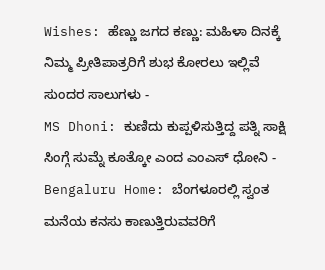Wishes: ಹೆಣ್ಣು ಜಗದ ಕಣ್ಣು: ಮಹಿಳಾ ದಿನಕ್ಕೆ ನಿಮ್ಮ ಪ್ರೀತಿಪಾತ್ರರಿಗೆ ಶುಭ ಕೋರಲು ಇಲ್ಲಿವೆ ಸುಂದರ ಸಾಲುಗಳು -
MS Dhoni: ಕುಣಿದು ಕುಪ್ಪಳಿಸುತ್ತಿದ್ದ ಪತ್ನಿ ಸಾಕ್ಷಿ ಸಿಂಗ್ಗೆ ಸುಮ್ನೆ ಕೂತ್ಕೋ ಎಂದ ಎಂಎಸ್ ಧೋನಿ -
Bengaluru Home: ಬೆಂಗಳೂರಲ್ಲಿ ಸ್ವಂತ ಮನೆಯ ಕನಸು ಕಾಣುತ್ತಿರುವವರಿಗೆ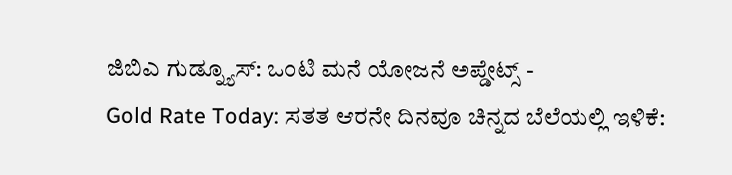ಜಿಬಿಎ ಗುಡ್ನ್ಯೂಸ್: ಒಂಟಿ ಮನೆ ಯೋಜನೆ ಅಪ್ಡೇಟ್ಸ್ -
Gold Rate Today: ಸತತ ಆರನೇ ದಿನವೂ ಚಿನ್ನದ ಬೆಲೆಯಲ್ಲಿ ಇಳಿಕೆ: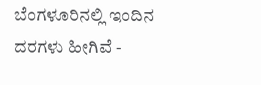ಬೆಂಗಳೂರಿನಲ್ಲಿ ಇಂದಿನ ದರಗಳು ಹೀಗಿವೆ -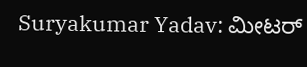Suryakumar Yadav: ಮೀಟರ್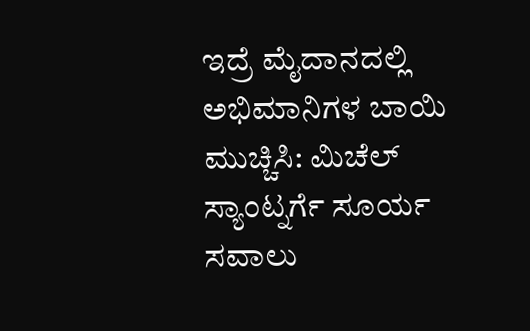ಇದ್ರೆ ಮೈದಾನದಲ್ಲಿ ಅಭಿಮಾನಿಗಳ ಬಾಯಿ ಮುಚ್ಚಿಸಿ: ಮಿಚೆಲ್ ಸ್ಯಾಂಟ್ನರ್ಗೆ ಸೂರ್ಯ ಸವಾಲು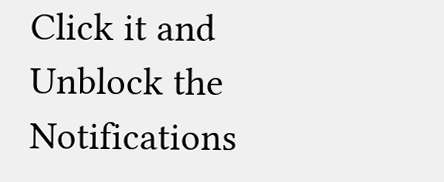Click it and Unblock the Notifications